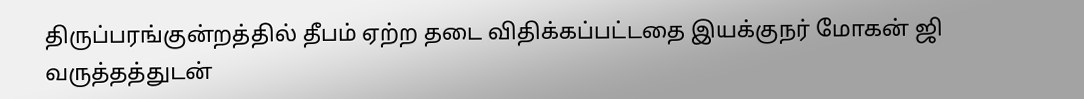திருப்பரங்குன்றத்தில் தீபம் ஏற்ற தடை விதிக்கப்பட்டதை இயக்குநர் மோகன் ஜி வருத்தத்துடன்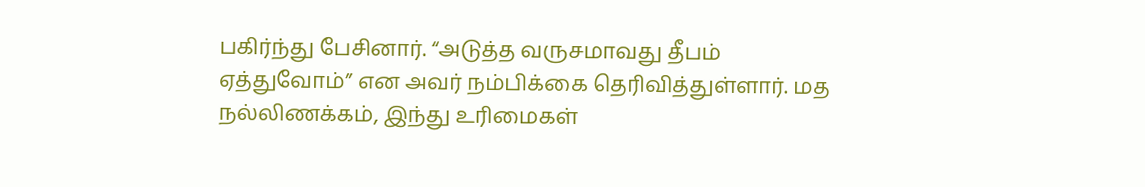பகிர்ந்து பேசினார். “அடுத்த வருசமாவது தீபம் ஏத்துவோம்” என அவர் நம்பிக்கை தெரிவித்துள்ளார். மத நல்லிணக்கம், இந்து உரிமைகள்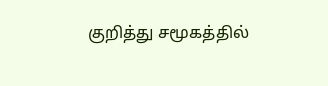குறித்து சமூகத்தில்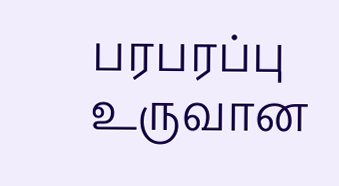பரபரப்பு உருவான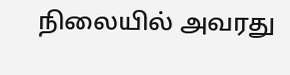நிலையில் அவரது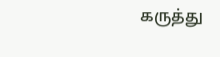கருத்து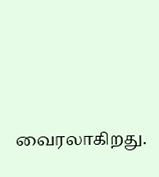வைரலாகிறது.